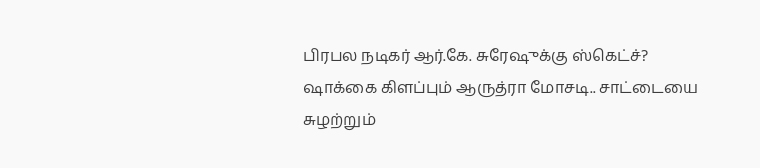பிரபல நடிகர் ஆர்.கே. சுரேஷுக்கு ஸ்கெட்ச்? ஷாக்கை கிளப்பும் ஆருத்ரா மோசடி.. சாட்டையை சுழற்றும்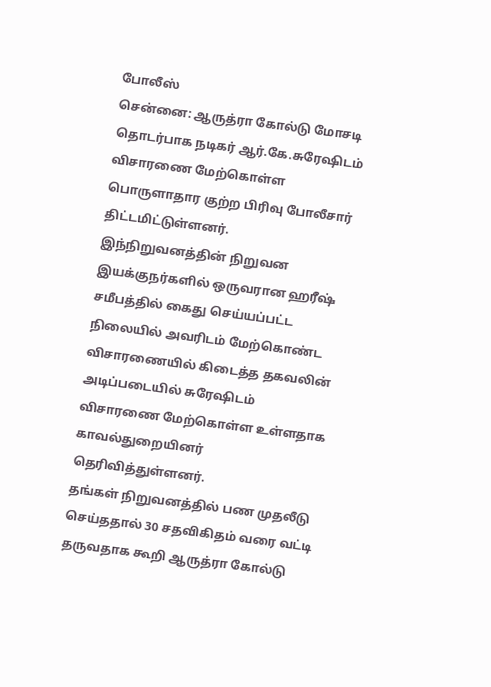போலீஸ்
சென்னை: ஆருத்ரா கோல்டு மோசடி தொடர்பாக நடிகர் ஆர்.கே.சுரேஷிடம் விசாரணை மேற்கொள்ள பொருளாதார குற்ற பிரிவு போலீசார் திட்டமிட்டுள்ளனர். இந்நிறுவனத்தின் நிறுவன இயக்குநர்களில் ஒருவரான ஹரீஷ் சமீபத்தில் கைது செய்யப்பட்ட நிலையில் அவரிடம் மேற்கொண்ட விசாரணையில் கிடைத்த தகவலின் அடிப்படையில் சுரேஷிடம் விசாரணை மேற்கொள்ள உள்ளதாக காவல்துறையினர் தெரிவித்துள்ளனர்.
தங்கள் நிறுவனத்தில் பண முதலீடு செய்ததால் 30 சதவிகிதம் வரை வட்டி தருவதாக கூறி ஆருத்ரா கோல்டு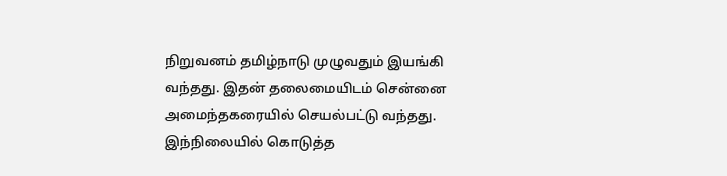நிறுவனம் தமிழ்நாடு முழுவதும் இயங்கி வந்தது. இதன் தலைமையிடம் சென்னை அமைந்தகரையில் செயல்பட்டு வந்தது. இந்நிலையில் கொடுத்த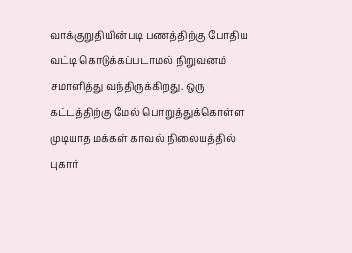வாக்குறுதியின்படி பணத்திற்கு போதிய வட்டி கொடுக்கப்படாமல் நிறுவனம் சமாளித்து வந்திருக்கிறது. ஒரு கட்டத்திற்கு மேல் பொறுத்துக்கொள்ள முடியாத மக்கள் காவல் நிலையத்தில் புகார்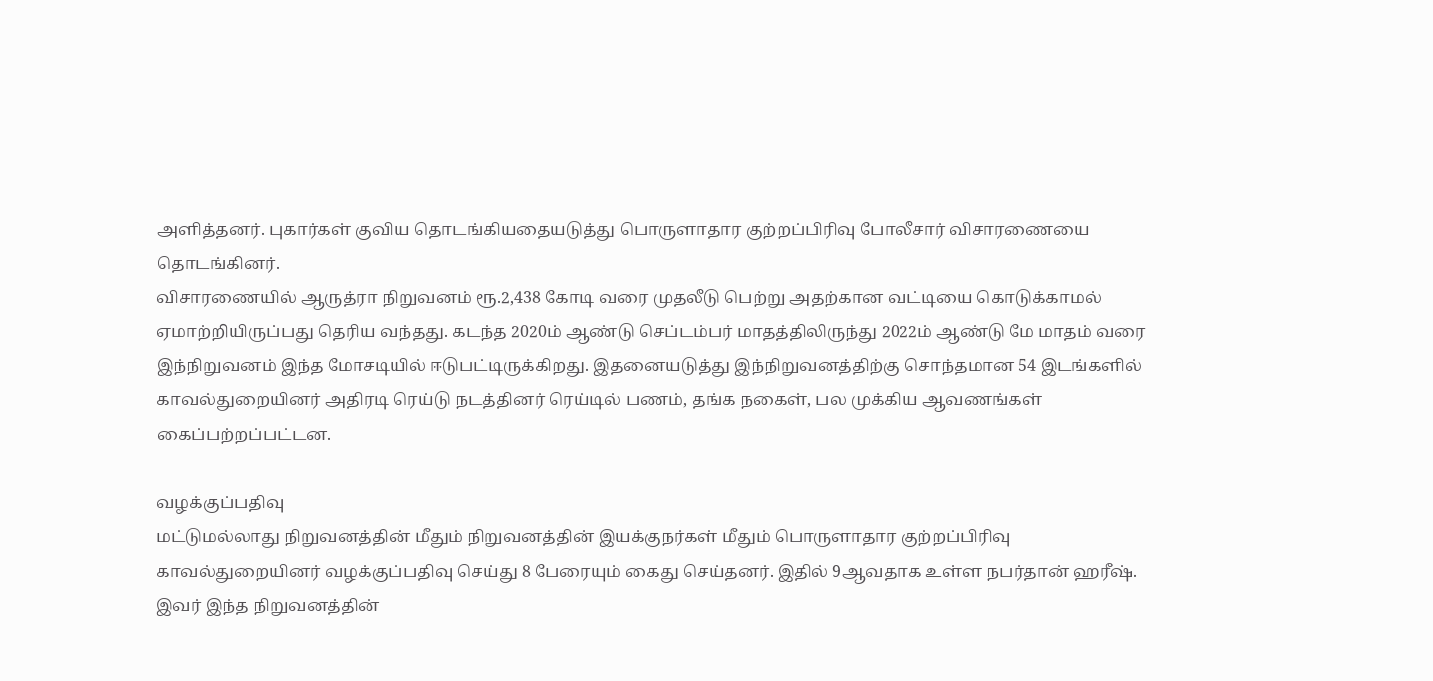அளித்தனர். புகார்கள் குவிய தொடங்கியதையடுத்து பொருளாதார குற்றப்பிரிவு போலீசார் விசாரணையை தொடங்கினர்.
விசாரணையில் ஆருத்ரா நிறுவனம் ரூ.2,438 கோடி வரை முதலீடு பெற்று அதற்கான வட்டியை கொடுக்காமல் ஏமாற்றியிருப்பது தெரிய வந்தது. கடந்த 2020ம் ஆண்டு செப்டம்பர் மாதத்திலிருந்து 2022ம் ஆண்டு மே மாதம் வரை இந்நிறுவனம் இந்த மோசடியில் ஈடுபட்டிருக்கிறது. இதனையடுத்து இந்நிறுவனத்திற்கு சொந்தமான 54 இடங்களில் காவல்துறையினர் அதிரடி ரெய்டு நடத்தினர் ரெய்டில் பணம், தங்க நகைள், பல முக்கிய ஆவணங்கள் கைப்பற்றப்பட்டன.

வழக்குப்பதிவு
மட்டுமல்லாது நிறுவனத்தின் மீதும் நிறுவனத்தின் இயக்குநர்கள் மீதும் பொருளாதார குற்றப்பிரிவு காவல்துறையினர் வழக்குப்பதிவு செய்து 8 பேரையும் கைது செய்தனர். இதில் 9ஆவதாக உள்ள நபர்தான் ஹரீஷ். இவர் இந்த நிறுவனத்தின்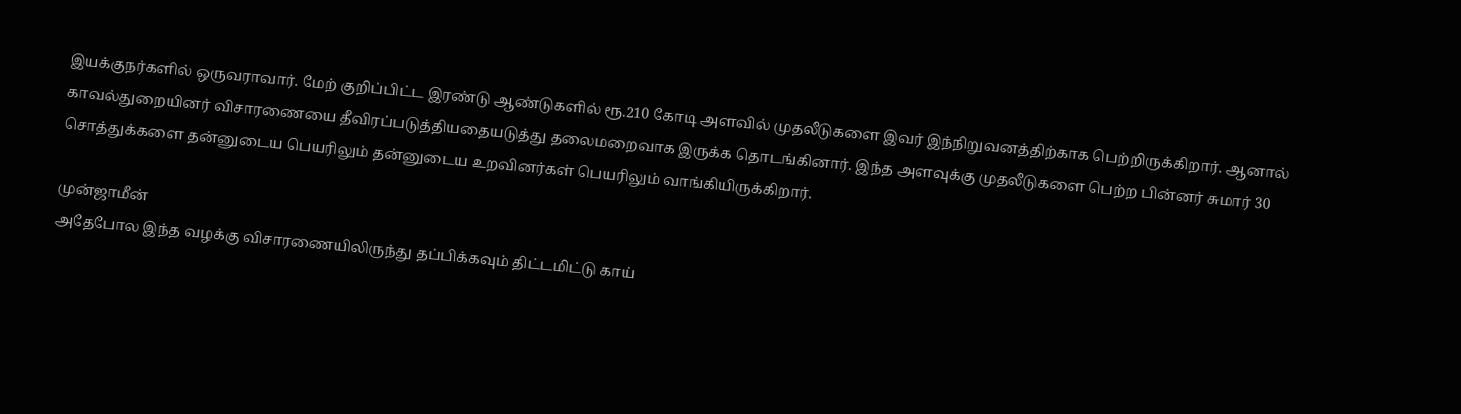இயக்குநர்களில் ஒருவராவார். மேற் குறிப்பிட்ட இரண்டு ஆண்டுகளில் ரூ.210 கோடி அளவில் முதலீடுகளை இவர் இந்நிறுவனத்திற்காக பெற்றிருக்கிறார். ஆனால் காவல்துறையினர் விசாரணையை தீவிரப்படுத்தியதையடுத்து தலைமறைவாக இருக்க தொடங்கினார். இந்த அளவுக்கு முதலீடுகளை பெற்ற பின்னர் சுமார் 30 சொத்துக்களை தன்னுடைய பெயரிலும் தன்னுடைய உறவினர்கள் பெயரிலும் வாங்கியிருக்கிறார்.

முன்ஜாமீன்
அதேபோல இந்த வழக்கு விசாரணையிலிருந்து தப்பிக்கவும் திட்டமிட்டு காய்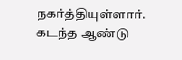நகர்த்தியுள்ளார். கடந்த ஆண்டு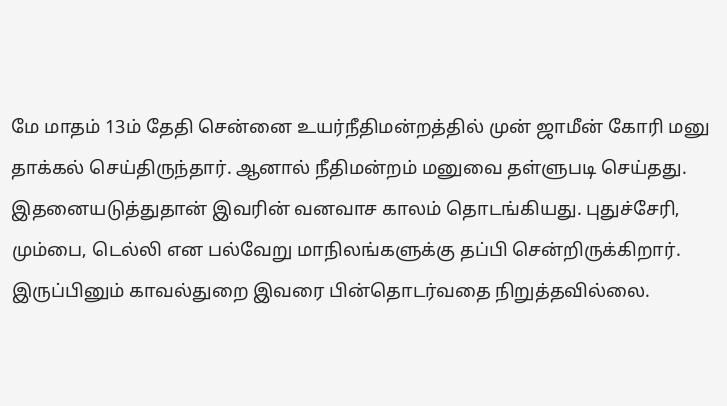மே மாதம் 13ம் தேதி சென்னை உயர்நீதிமன்றத்தில் முன் ஜாமீன் கோரி மனு தாக்கல் செய்திருந்தார். ஆனால் நீதிமன்றம் மனுவை தள்ளுபடி செய்தது. இதனையடுத்துதான் இவரின் வனவாச காலம் தொடங்கியது. புதுச்சேரி, மும்பை, டெல்லி என பல்வேறு மாநிலங்களுக்கு தப்பி சென்றிருக்கிறார். இருப்பினும் காவல்துறை இவரை பின்தொடர்வதை நிறுத்தவில்லை.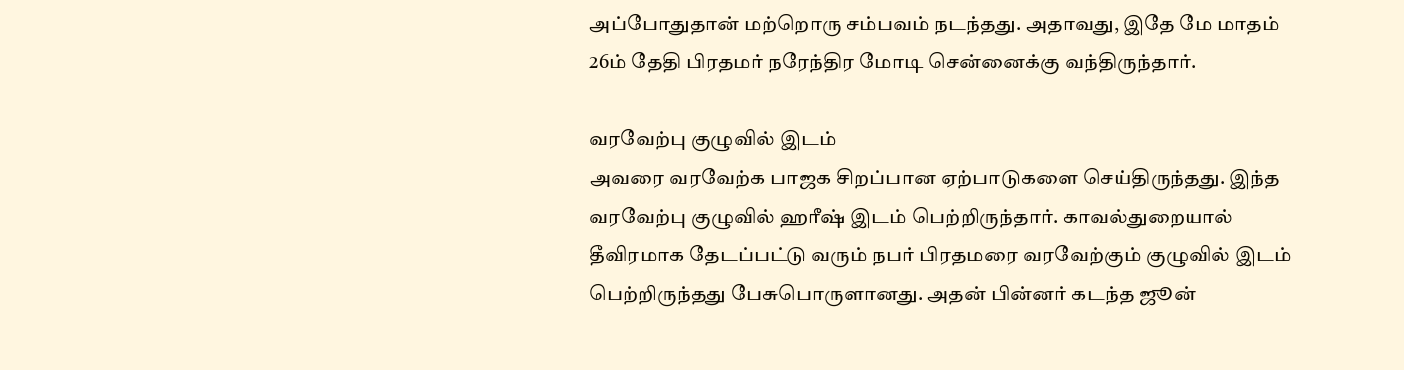அப்போதுதான் மற்றொரு சம்பவம் நடந்தது. அதாவது, இதே மே மாதம் 26ம் தேதி பிரதமர் நரேந்திர மோடி சென்னைக்கு வந்திருந்தார்.

வரவேற்பு குழுவில் இடம்
அவரை வரவேற்க பாஜக சிறப்பான ஏற்பாடுகளை செய்திருந்தது. இந்த வரவேற்பு குழுவில் ஹரீஷ் இடம் பெற்றிருந்தார். காவல்துறையால் தீவிரமாக தேடப்பட்டு வரும் நபர் பிரதமரை வரவேற்கும் குழுவில் இடம் பெற்றிருந்தது பேசுபொருளானது. அதன் பின்னர் கடந்த ஜூன்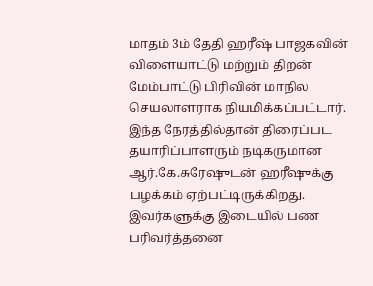மாதம் 3ம் தேதி ஹரீஷ் பாஜகவின் விளையாட்டு மற்றும் திறன் மேம்பாட்டு பிரிவின் மாநில செயலாளராக நியமிக்கப்பட்டார். இந்த நேரத்தில்தான் திரைப்பட தயாரிப்பாளரும் நடிகருமான ஆர்.கே.சுரேஷுடன் ஹரீஷுக்கு பழக்கம் ஏற்பட்டிருக்கிறது. இவர்களுக்கு இடையில் பண பரிவர்த்தனை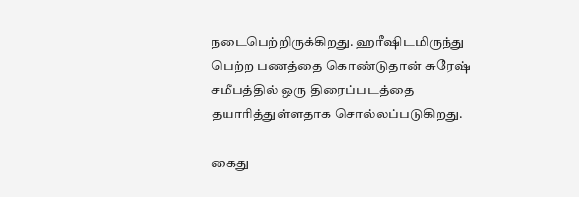நடைபெற்றிருக்கிறது. ஹரீஷிடமிருந்து பெற்ற பணத்தை கொண்டுதான் சுரேஷ் சமீபத்தில் ஒரு திரைப்படத்தை தயாரித்துள்ளதாக சொல்லப்படுகிறது.

கைது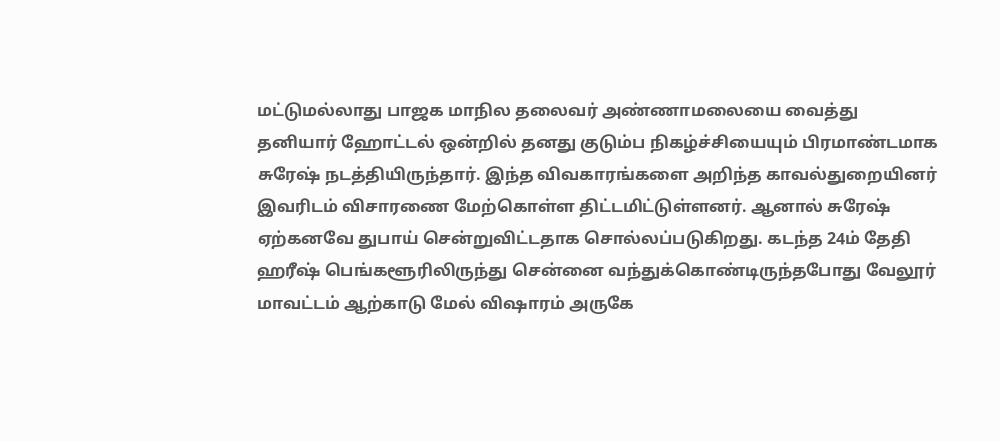மட்டுமல்லாது பாஜக மாநில தலைவர் அண்ணாமலையை வைத்து தனியார் ஹோட்டல் ஒன்றில் தனது குடும்ப நிகழ்ச்சியையும் பிரமாண்டமாக சுரேஷ் நடத்தியிருந்தார். இந்த விவகாரங்களை அறிந்த காவல்துறையினர் இவரிடம் விசாரணை மேற்கொள்ள திட்டமிட்டுள்ளனர். ஆனால் சுரேஷ் ஏற்கனவே துபாய் சென்றுவிட்டதாக சொல்லப்படுகிறது. கடந்த 24ம் தேதி ஹரீஷ் பெங்களூரிலிருந்து சென்னை வந்துக்கொண்டிருந்தபோது வேலூர் மாவட்டம் ஆற்காடு மேல் விஷாரம் அருகே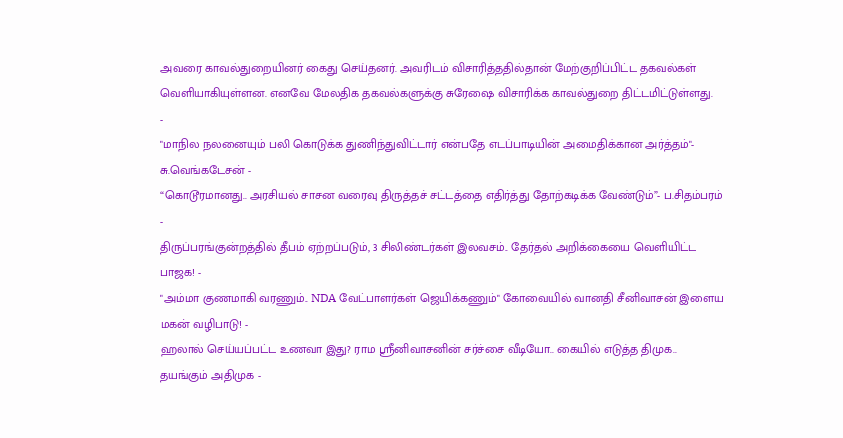அவரை காவல்துறையினர் கைது செய்தனர். அவரிடம் விசாரித்ததில்தான் மேற்குறிப்பிட்ட தகவல்கள் வெளியாகியுள்ளன. எனவே மேலதிக தகவல்களுக்கு சுரேஷை விசாரிக்க காவல்துறை திட்டமிட்டுள்ளது.
-
"மாநில நலனையும் பலி கொடுக்க துணிந்துவிட்டார் என்பதே எடப்பாடியின் அமைதிக்கான அர்த்தம்"- சு.வெங்கடேசன் -
“கொடூரமானது.. அரசியல் சாசன வரைவு திருத்தச் சட்டத்தை எதிர்த்து தோற்கடிக்க வேண்டும்”- ப.சிதம்பரம் -
திருப்பரங்குன்றத்தில் தீபம் ஏற்றப்படும், 3 சிலிண்டர்கள் இலவசம்.. தேர்தல் அறிக்கையை வெளியிட்ட பாஜக! -
"அம்மா குணமாகி வரணும்.. NDA வேட்பாளர்கள் ஜெயிக்கணும்" கோவையில் வானதி சீனிவாசன் இளைய மகன் வழிபாடு! -
ஹலால் செய்யப்பட்ட உணவா இது? ராம ஸ்ரீனிவாசனின் சர்ச்சை வீடியோ.. கையில் எடுத்த திமுக.. தயங்கும் அதிமுக -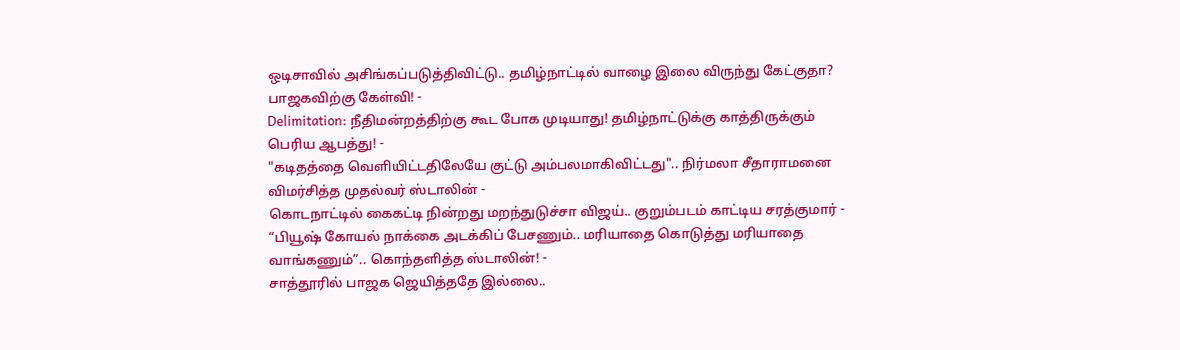ஒடிசாவில் அசிங்கப்படுத்திவிட்டு.. தமிழ்நாட்டில் வாழை இலை விருந்து கேட்குதா? பாஜகவிற்கு கேள்வி! -
Delimitation: நீதிமன்றத்திற்கு கூட போக முடியாது! தமிழ்நாட்டுக்கு காத்திருக்கும் பெரிய ஆபத்து! -
"கடிதத்தை வெளியிட்டதிலேயே குட்டு அம்பலமாகிவிட்டது".. நிர்மலா சீதாராமனை விமர்சித்த முதல்வர் ஸ்டாலின் -
கொடநாட்டில் கைகட்டி நின்றது மறந்துடுச்சா விஜய்.. குறும்படம் காட்டிய சரத்குமார் -
“பியூஷ் கோயல் நாக்கை அடக்கிப் பேசணும்.. மரியாதை கொடுத்து மரியாதை வாங்கணும்”.. கொந்தளித்த ஸ்டாலின்! -
சாத்தூரில் பாஜக ஜெயித்ததே இல்லை..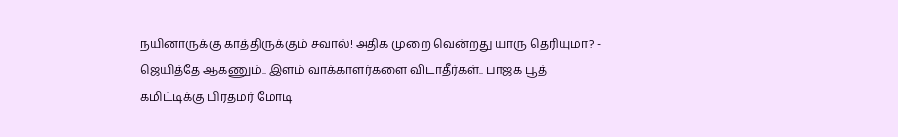நயினாருக்கு காத்திருக்கும் சவால்! அதிக முறை வென்றது யாரு தெரியுமா? -
ஜெயித்தே ஆகணும்.. இளம் வாக்காளர்களை விடாதீர்கள்.. பாஜக பூத் கமிட்டிக்கு பிரதமர் மோடி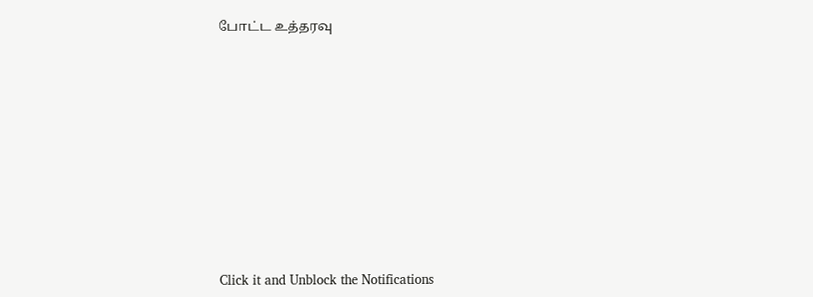போட்ட உத்தரவு












Click it and Unblock the Notifications